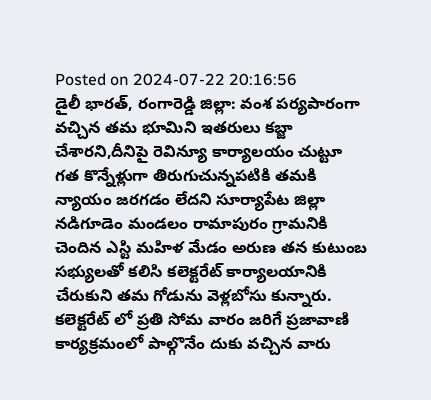Posted on 2024-07-22 20:16:56
డైలీ భారత్, రంగారెడ్డి జిల్లా: వంశ పర్యపారంగా వచ్చిన తమ భూమిని ఇతరులు కబ్జా చేశారని,దీనిపై రెవిన్యూ కార్యాలయం చుట్టూ గత కొన్నేళ్లుగా తిరుగుచున్నపటికి తమకి న్యాయం జరగడం లేదని సూర్యాపేట జిల్లా నడిగూడెం మండలం రామాపురం గ్రామనికి చెందిన ఎస్టి మహిళ మేడం అరుణ తన కుటుంబ సభ్యులతో కలిసి కలెక్టరేట్ కార్యాలయానికి చేరుకుని తమ గోడును వెళ్లబోసు కున్నారు.
కలెక్టరేట్ లో ప్రతి సోమ వారం జరిగే ప్రజావాణి కార్యక్రమంలో పాల్గొనేం దుకు వచ్చిన వారు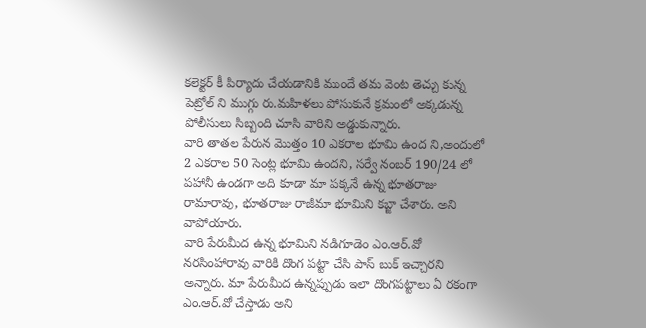కలెక్టర్ కీ పిర్యాదు చేయడానికి ముందే తమ వెంట తెచ్చు కున్న పెట్రోల్ ని ముగ్గు రు.మహిళలు పోసుకునే క్రమంలో అక్కడున్న పోలీసులు సిబ్బంది చూసి వారిని అడ్డుకున్నారు.
వారి తాతల పేరున మొత్తం 10 ఎకరాల భూమి ఉంద ని,అందులో 2 ఎకరాల 50 సెంట్ల భూమి ఉందని, సర్వే నంబర్ 190/24 లో పహానీ ఉండగా అది కూడా మా పక్కనే ఉన్న భూతరాజు రామారావు, భూతరాజు రాజీమా భూమిని కబ్జా చేశారు. అని వాపోయారు.
వారి పేరుమీద ఉన్న భూమిని నడిగూడెం ఎం.ఆర్.వో నరసింహారావు వారికి దొంగ పట్టా చేసి పాస్ బుక్ ఇచ్చారని అన్నారు. మా పేరుమీద ఉన్నప్పుడు ఇలా దొంగపట్టాలు ఏ రకంగా ఎం.ఆర్.వో చేస్తాడు అని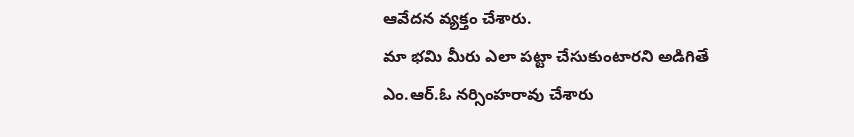ఆవేదన వ్యక్తం చేశారు.
మా భమి మీరు ఎలా పట్టా చేసుకుంటారని అడిగితే ఎం.ఆర్.ఓ నర్సింహరావు చేశారు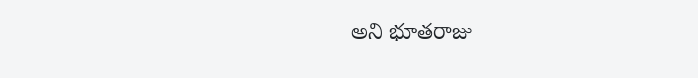అని భూతరాజు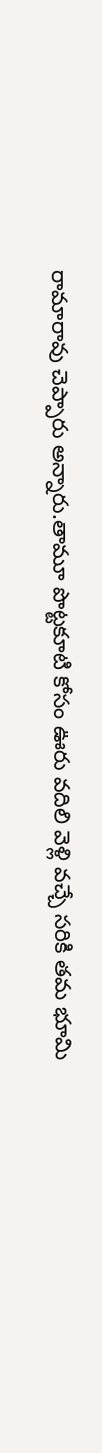రామారావు చెప్పారు అన్నారు.తామూ పొట్టకూటి కోసం ఊరు వదిలి వెళ్లి వచ్చే సరికి తమ భూమి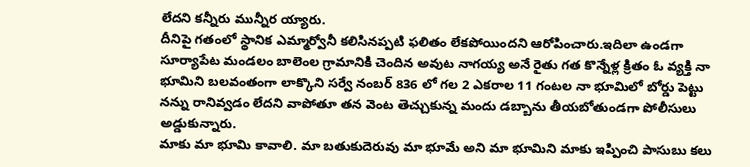లేదని కన్నీరు మున్నీర య్యారు.
దీనిపై గతంలో స్థానిక ఎమ్మార్వోనీ కలిసినప్పటి ఫలితం లేకపోయిందని ఆరోపించారు.ఇదిలా ఉండగా సూర్యాపేట మండలం బాలెంల గ్రామానికి చెందిన అవుట నాగయ్య అనే రైతు గత కొన్నేళ్ల క్రితం ఓ వ్యక్తి నా భూమిని బలవంతంగా లాక్కొని సర్వే నంబర్ 836 లో గల 2 ఎకరాల 11 గంటల నా భూమిలో బోర్డు పెట్టు నన్ను రానివ్వడం లేదని వాపోతూ తన వెంట తెచ్చుకున్న మందు డబ్బాను తీయబోతుండగా పోలీసులు అడ్డుకున్నారు.
మాకు మా భూమి కావాలి. మా బతుకుదెరువు మా భూమే అని మా భూమిని మాకు ఇప్పించి పాసుబు కలు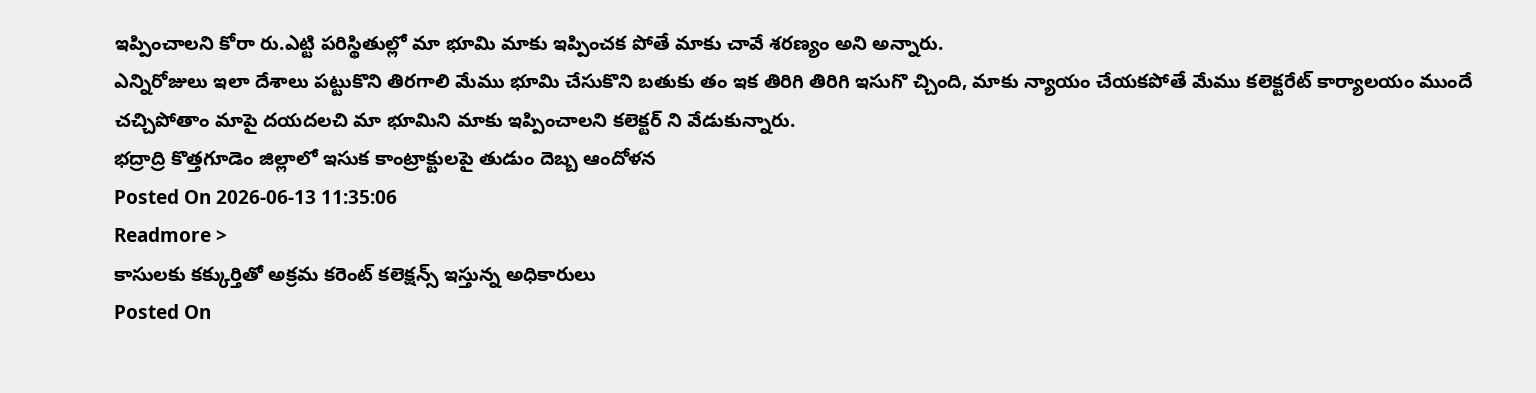ఇప్పించాలని కోరా రు.ఎట్టి పరిస్థితుల్లో మా భూమి మాకు ఇప్పించక పోతే మాకు చావే శరణ్యం అని అన్నారు.
ఎన్నిరోజులు ఇలా దేశాలు పట్టుకొని తిరగాలి మేము భూమి చేసుకొని బతుకు తం ఇక తిరిగి తిరిగి ఇసుగొ చ్చింది, మాకు న్యాయం చేయకపోతే మేము కలెక్టరేట్ కార్యాలయం ముందే చచ్చిపోతాం మాపై దయదలచి మా భూమిని మాకు ఇప్పించాలని కలెక్టర్ ని వేడుకున్నారు.
భద్రాద్రి కొత్తగూడెం జిల్లాలో ఇసుక కాంట్రాక్టులపై తుడుం దెబ్బ ఆందోళన
Posted On 2026-06-13 11:35:06
Readmore >
కాసులకు కక్కుర్తితో అక్రమ కరెంట్ కలెక్షన్స్ ఇస్తున్న అధికారులు
Posted On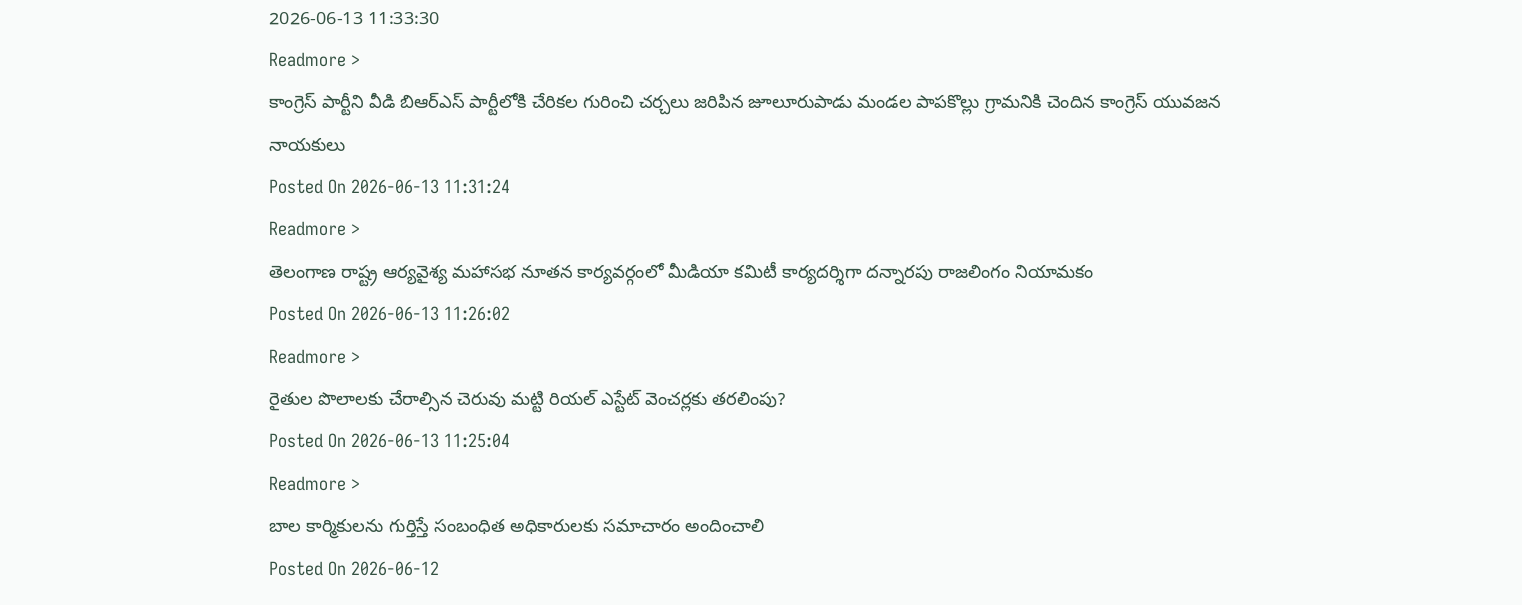2026-06-13 11:33:30
Readmore >
కాంగ్రెస్ పార్టీని వీడి బిఆర్ఎస్ పార్టీలోకి చేరికల గురించి చర్చలు జరిపిన జూలూరుపాడు మండల పాపకొల్లు గ్రామనికి చెందిన కాంగ్రెస్ యువజన నాయకులు
Posted On 2026-06-13 11:31:24
Readmore >
తెలంగాణ రాష్ట్ర ఆర్యవైశ్య మహాసభ నూతన కార్యవర్గంలో మీడియా కమిటీ కార్యదర్శిగా దన్నారపు రాజలింగం నియామకం
Posted On 2026-06-13 11:26:02
Readmore >
రైతుల పొలాలకు చేరాల్సిన చెరువు మట్టి రియల్ ఎస్టేట్ వెంచర్లకు తరలింపు?
Posted On 2026-06-13 11:25:04
Readmore >
బాల కార్మికులను గుర్తిస్తే సంబంధిత అధికారులకు సమాచారం అందించాలి
Posted On 2026-06-12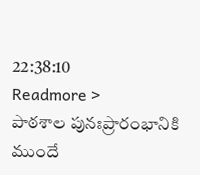22:38:10
Readmore >
పాఠశాల పునఃప్రారంభానికి ముందే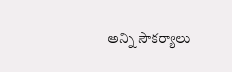అన్ని సౌకర్యాలు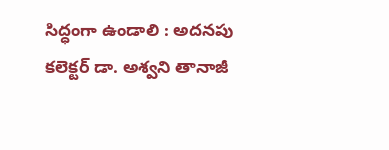సిద్ధంగా ఉండాలి : అదనపు కలెక్టర్ డా. అశ్వని తానాజీ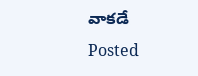వాకడే
Posted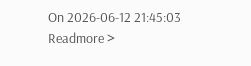On 2026-06-12 21:45:03
Readmore >